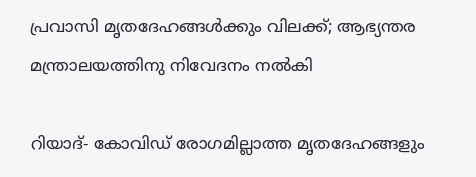പ്രവാസി മൃതദേഹങ്ങള്‍ക്കും വിലക്ക്; ആഭ്യന്തര മന്ത്രാലയത്തിനു നിവേദനം നല്‍കി

റിയാദ്- കോവിഡ് രോഗമില്ലാത്ത മൃതദേഹങ്ങളും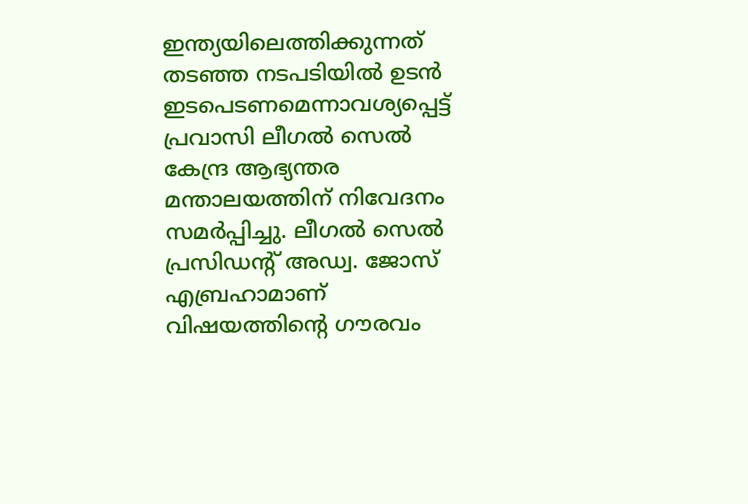ഇന്ത്യയിലെത്തിക്കുന്നത് തടഞ്ഞ നടപടിയില്‍ ഉടന്‍ ഇടപെടണമെന്നാവശ്യപ്പെട്ട് പ്രവാസി ലീഗല്‍ സെല്‍ കേന്ദ്ര ആഭ്യന്തര മന്താലയത്തിന് നിവേദനം സമര്‍പ്പിച്ചു. ലീഗല്‍ സെല്‍ പ്രസിഡന്റ് അഡ്വ. ജോസ് എബ്രഹാമാണ് വിഷയത്തിന്റെ ഗൗരവം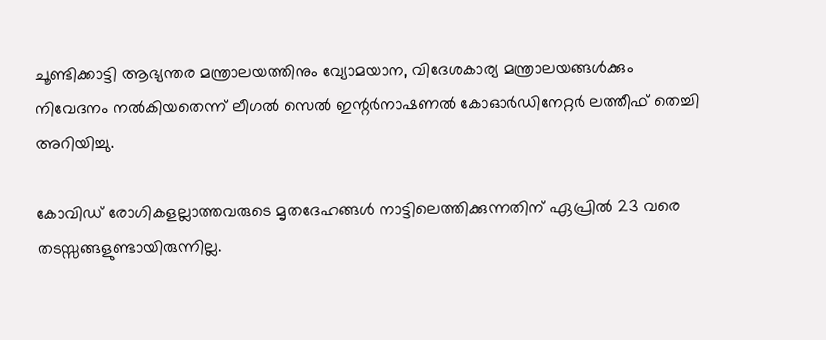ചൂണ്ടിക്കാട്ടി ആഭ്യന്തര മന്ത്രാലയത്തിനും വ്യോമയാന, വിദേശകാര്യ മന്ത്രാലയങ്ങള്‍ക്കും നിവേദനം നല്‍കിയതെന്ന് ലീഗല്‍ സെല്‍ ഇന്റര്‍നാഷണല്‍ കോഓര്‍ഡിനേറ്റര്‍ ലത്തീഫ് തെച്ചി അറിയിച്ചു.

കോവിഡ് രോഗികളല്ലാത്തവരുടെ മൃതദേഹങ്ങള്‍ നാട്ടിലെത്തിക്കുന്നതിന് ഏപ്രില്‍ 23 വരെ തടസ്സങ്ങളുണ്ടായിരുന്നില്ല.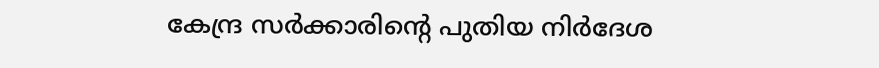കേന്ദ്ര സര്‍ക്കാരിന്റെ പുതിയ നിര്‍ദേശ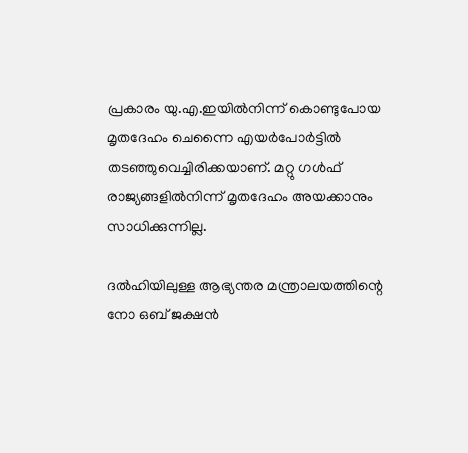പ്രകാരം യു.എ.ഇയില്‍നിന്ന് കൊണ്ടുപോയ മൃതദേഹം ചെന്നൈ എയര്‍പോര്‍ട്ടില്‍ തടഞ്ഞുവെച്ചിരിക്കയാണ്. മറ്റു ഗള്‍ഫ് രാജ്യങ്ങളില്‍നിന്ന് മൃതദേഹം അയക്കാനും സാധിക്കുന്നില്ല.

ദല്‍ഹിയിലുള്ള ആഭ്യന്തര മന്ത്രാലയത്തിന്റെ നോ ഒബ് ജക്ഷന്‍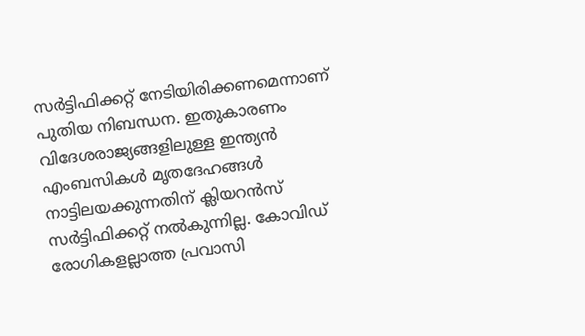സര്‍ട്ടിഫിക്കറ്റ് നേടിയിരിക്കണമെന്നാണ് പുതിയ നിബന്ധന. ഇതുകാരണം വിദേശരാജ്യങ്ങളിലുള്ള ഇന്ത്യന്‍ എംബസികള്‍ മൃതദേഹങ്ങള്‍ നാട്ടിലയക്കുന്നതിന് ക്ലിയറന്‍സ് സര്‍ട്ടിഫിക്കറ്റ് നല്‍കുന്നില്ല. കോവിഡ് രോഗികളല്ലാത്ത പ്രവാസി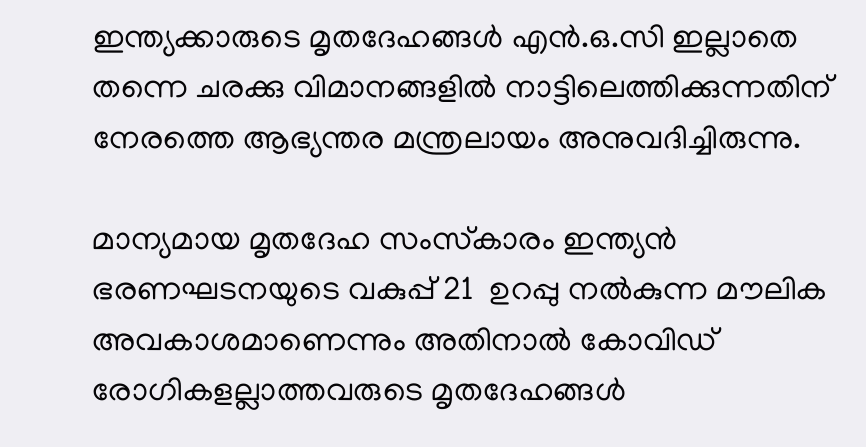ഇന്ത്യക്കാരുടെ മൃതദേഹങ്ങള്‍ എന്‍.ഒ.സി ഇല്ലാതെ തന്നെ ചരക്കു വിമാനങ്ങളില്‍ നാട്ടിലെത്തിക്കുന്നതിന് നേരത്തെ ആഭ്യന്തര മന്ത്രലായം അനുവദിച്ചിരുന്നു.

മാന്യമായ മൃതദേഹ സംസ്‌കാരം ഇന്ത്യന്‍ ഭരണഘടനയുടെ വകുപ്പ് 21  ഉറപ്പു നല്‍കുന്ന മൗലിക അവകാശമാണെന്നും അതിനാല്‍ കോവിഡ് രോഗികളല്ലാത്തവരുടെ മൃതദേഹങ്ങള്‍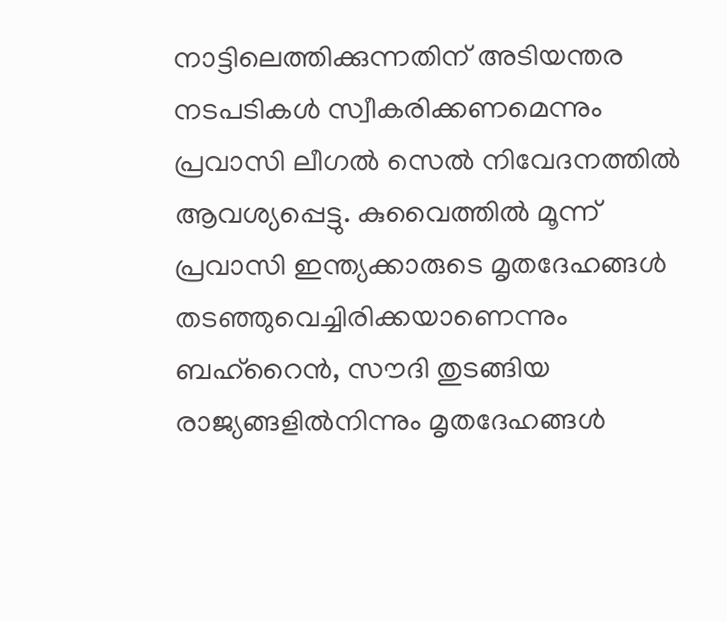നാട്ടിലെത്തിക്കുന്നതിന് അടിയന്തര നടപടികള്‍ സ്വീകരിക്കണമെന്നും പ്രവാസി ലീഗല്‍ സെല്‍ നിവേദനത്തില്‍ ആവശ്യപ്പെട്ടു. കുവൈത്തില്‍ മൂന്ന് പ്രവാസി ഇന്ത്യക്കാരുടെ മൃതദേഹങ്ങള്‍ തടഞ്ഞുവെച്ചിരിക്കയാണെന്നും ബഹ്‌റൈന്‍, സൗദി തുടങ്ങിയ രാജ്യങ്ങളില്‍നിന്നും മൃതദേഹങ്ങള്‍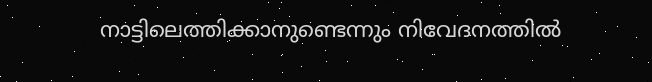നാട്ടിലെത്തിക്കാനുണ്ടെന്നും നിവേദനത്തില്‍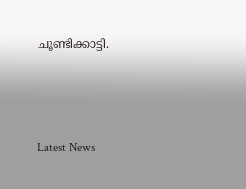ചൂണ്ടിക്കാട്ടി.



Latest News